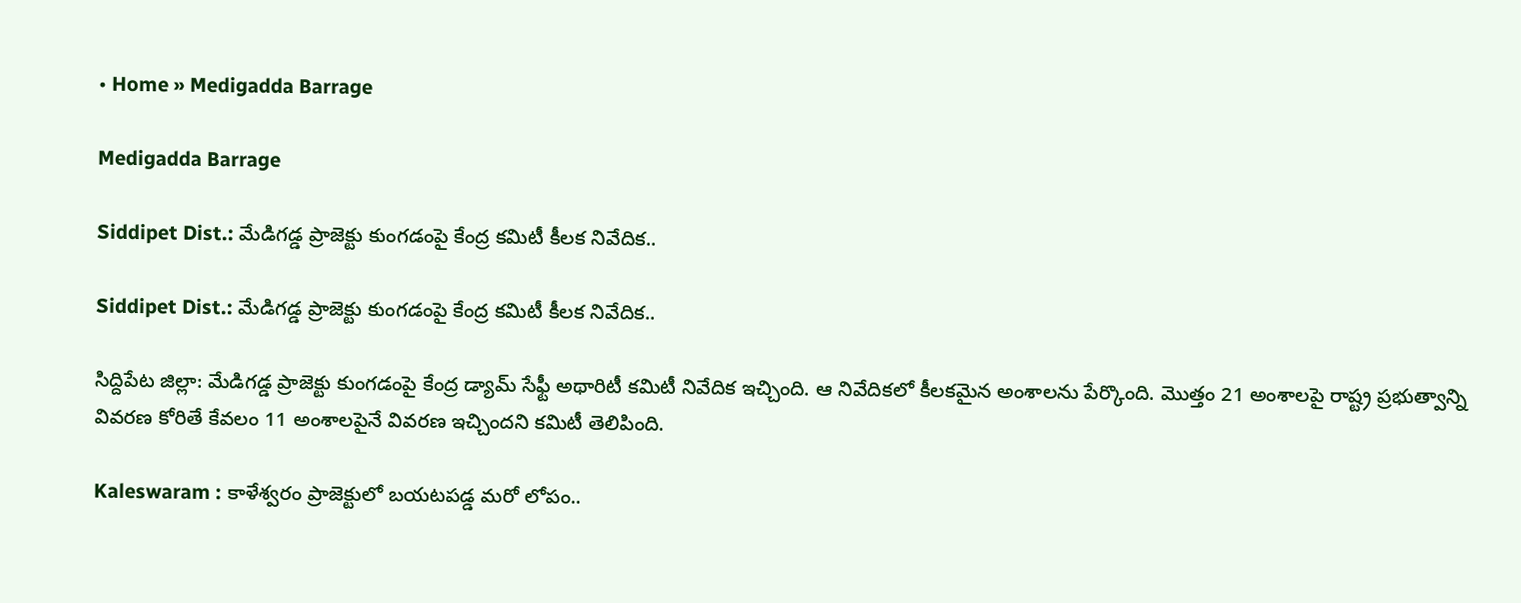• Home » Medigadda Barrage

Medigadda Barrage

Siddipet Dist.: మేడిగడ్డ ప్రాజెక్టు కుంగడంపై కేంద్ర కమిటీ కీలక నివేదిక..

Siddipet Dist.: మేడిగడ్డ ప్రాజెక్టు కుంగడంపై కేంద్ర కమిటీ కీలక నివేదిక..

సిద్దిపేట జిల్లా: మేడిగడ్డ ప్రాజెక్టు కుంగడంపై కేంద్ర డ్యామ్ సేఫ్టీ అథారిటీ కమిటీ నివేదిక ఇచ్చింది. ఆ నివేదికలో కీలకమైన అంశాలను పేర్కొంది. మొత్తం 21 అంశాలపై రాష్ట్ర ప్రభుత్వాన్ని వివరణ కోరితే కేవలం 11 అంశాలపైనే వివరణ ఇచ్చిందని కమిటీ తెలిపింది.

Kaleswaram : కాళేశ్వరం ప్రాజెక్టులో బయటపడ్డ మరో లోపం..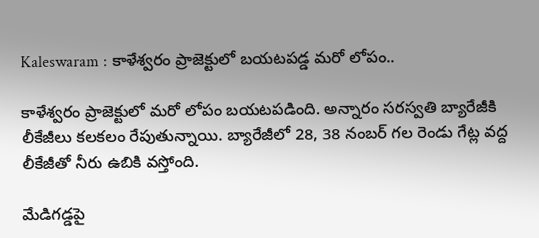Kaleswaram : కాళేశ్వరం ప్రాజెక్టులో బయటపడ్డ మరో లోపం..

కాళేశ్వరం ప్రాజెక్టులో మరో లోపం బయటపడింది. అన్నారం సరస్వతి బ్యారేజీకి లీకేజీలు కలకలం రేపుతున్నాయి. బ్యారేజీలో 28, 38 నంబర్ గల రెండు గేట్ల వద్ద లీకేజీతో నీరు ఉబికి వస్తోంది.

మేడిగడ్డపై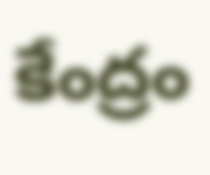కేంద్రం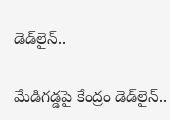డెడ్‌లైన్..

మేడిగడ్డపై కేంద్రం డెడ్‌లైన్..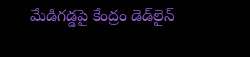మేడిగడ్డపై కేంద్రం డెడ్‌లైన్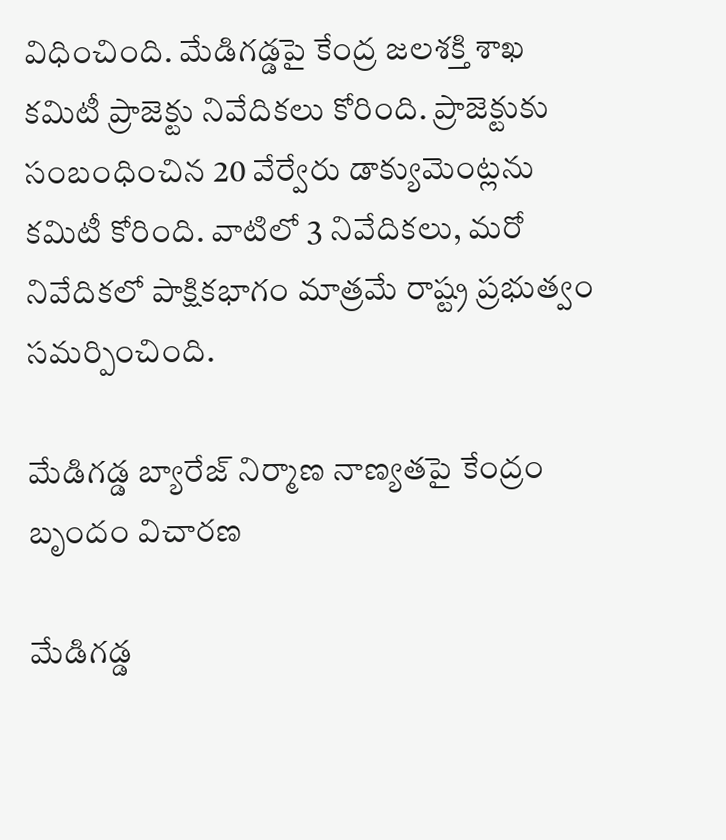విధించింది. మేడిగడ్డపై కేంద్ర జలశక్తి శాఖ కమిటీ ప్రాజెక్టు నివేదికలు కోరింది. ప్రాజెక్టుకు సంబంధించిన 20 వేర్వేరు డాక్యుమెంట్లను కమిటీ కోరింది. వాటిలో 3 నివేదికలు, మరో నివేదికలో పాక్షికభాగం మాత్రమే రాష్ట్ర ప్రభుత్వం సమర్పించింది.

మేడిగడ్డ బ్యారేజ్ నిర్మాణ నాణ్యతపై కేంద్రం బృందం విచారణ

మేడిగడ్డ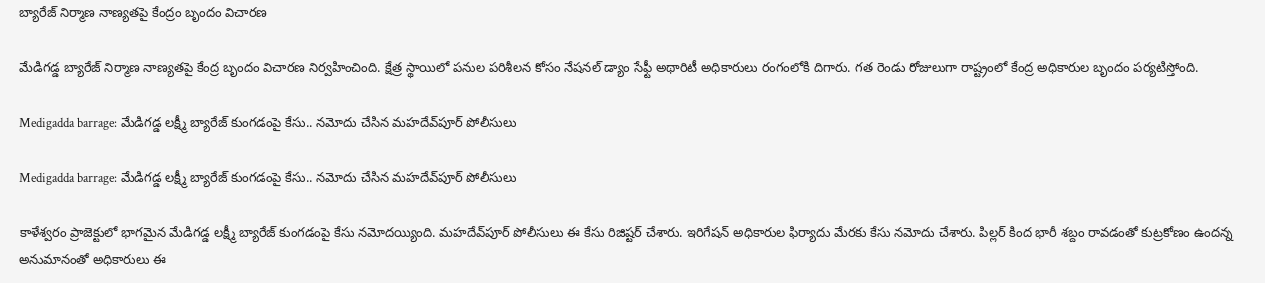బ్యారేజ్ నిర్మాణ నాణ్యతపై కేంద్రం బృందం విచారణ

మేడిగడ్డ బ్యారేజ్ నిర్మాణ నాణ్యతపై కేంద్ర బృందం విచారణ నిర్వహించింది. క్షేత్ర స్థాయిలో పనుల పరిశీలన కోసం నేషనల్ డ్యాం సేఫ్టీ అథారిటీ అధికారులు రంగంలోకి దిగారు. గత రెండు రోజులుగా రాష్ట్రంలో కేంద్ర అధికారుల బృందం పర్యటిస్తోంది.

Medigadda barrage: మేడిగడ్డ లక్ష్మీ బ్యారేజ్ కుంగడంపై కేసు.. నమోదు చేసిన మహదేవ్‌పూర్ పోలీసులు

Medigadda barrage: మేడిగడ్డ లక్ష్మీ బ్యారేజ్ కుంగడంపై కేసు.. నమోదు చేసిన మహదేవ్‌పూర్ పోలీసులు

కాళేశ్వరం ప్రాజెక్టులో భాగమైన మేడిగడ్డ లక్ష్మీ బ్యారేజ్ కుంగడంపై కేసు నమోదయ్యింది. మహదేవ్‌పూర్ పోలీసులు ఈ కేసు రిజిష్టర్ చేశారు. ఇరిగేషన్ అధికారుల ఫిర్యాదు మేరకు కేసు నమోదు చేశారు. పిల్లర్ కింద భారీ శబ్దం రావడంతో కుట్రకోణం ఉందన్న అనుమానంతో అధికారులు ఈ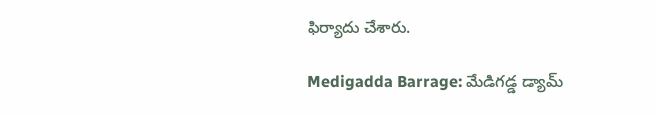ఫిర్యాదు చేశారు.

Medigadda Barrage: మేడిగడ్డ డ్యామ్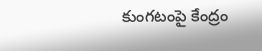కుంగటంపై కేంద్రం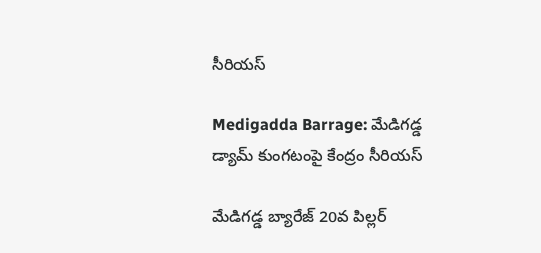సీరియస్

Medigadda Barrage: మేడిగడ్డ డ్యామ్ కుంగటంపై కేంద్రం సీరియస్

మేడిగడ్డ బ్యారేజ్ 20వ పిల్లర్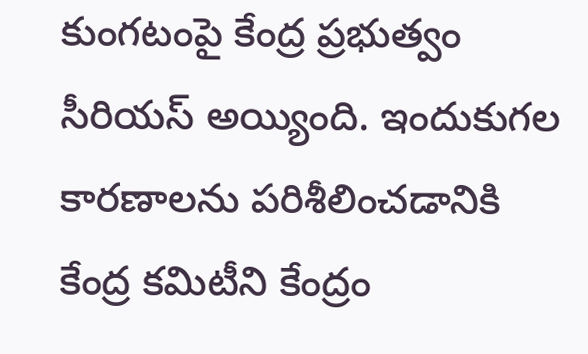కుంగటంపై కేంద్ర ప్రభుత్వం సీరియస్ అయ్యింది. ఇందుకుగల కారణాలను పరిశీలించడానికి కేంద్ర కమిటీని కేంద్రం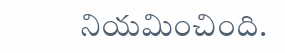నియమించింది.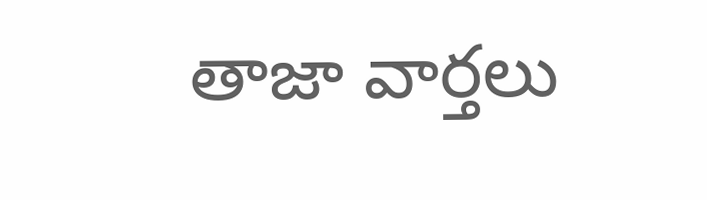తాజా వార్తలు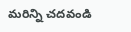మరిన్ని చదవండి